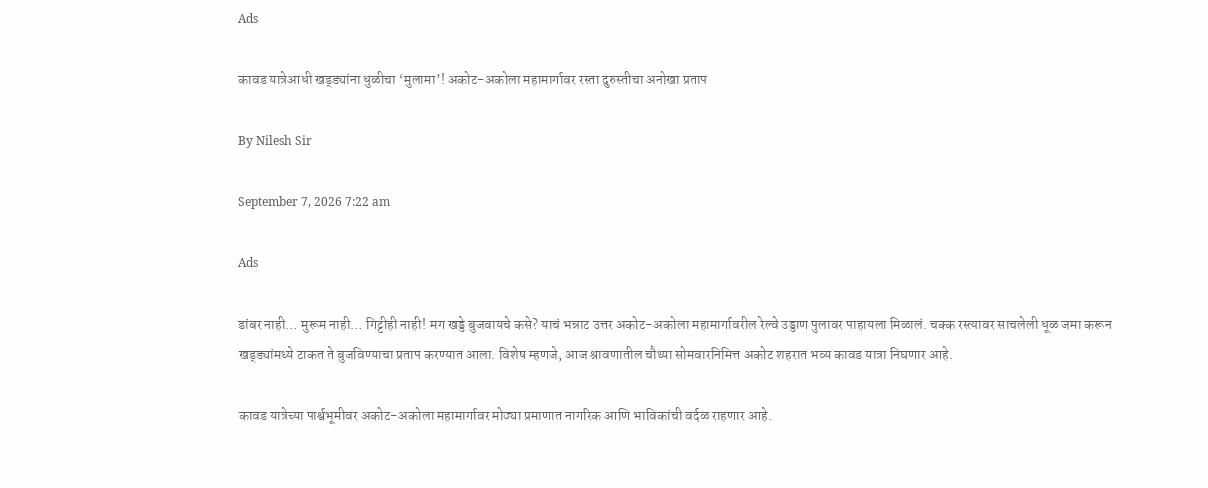Ads

कावड यात्रेआधी खड्ड्यांना धुळीचा ‘मुलामा’! अकोट-अकोला महामार्गावर रस्ता दुरुस्तीचा अनोखा प्रताप

By Nilesh Sir

September 7, 2026 7:22 am

Ads

डांबर नाही… मुरूम नाही… गिट्टीही नाही! मग खड्डे बुजवायचे कसे? याचं भन्नाट उत्तर अकोट-अकोला महामार्गावरील रेल्वे उड्डाण पुलावर पाहायला मिळालं. चक्क रस्त्यावर साचलेली धूळ जमा करून खड्ड्यांमध्ये टाकत ते बुजविण्याचा प्रताप करण्यात आला. विशेष म्हणजे, आज श्रावणातील चौथ्या सोमवारनिमित्त अकोट शहरात भव्य कावड यात्रा निघणार आहे.

कावड यात्रेच्या पार्श्वभूमीवर अकोट-अकोला महामार्गावर मोठ्या प्रमाणात नागरिक आणि भाविकांची वर्दळ राहणार आहे.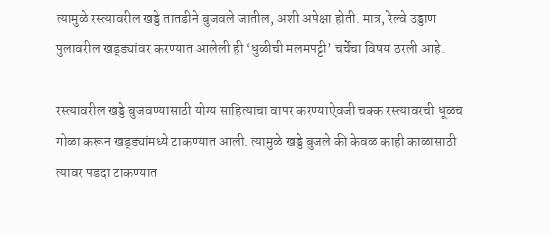त्यामुळे रस्त्यावरील खड्डे तातडीने बुजवले जातील, अशी अपेक्षा होती. मात्र, रेल्वे उड्डाण पुलावरील खड्ड्यांवर करण्यात आलेली ही ‘धुळीची मलमपट्टी’ चर्चेचा विषय ठरली आहे.

रस्त्यावरील खड्डे बुजवण्यासाठी योग्य साहित्याचा वापर करण्याऐवजी चक्क रस्त्यावरची धूळच गोळा करून खड्ड्यांमध्ये टाकण्यात आली. त्यामुळे खड्डे बुजले की केवळ काही काळासाठी त्यावर पडदा टाकण्यात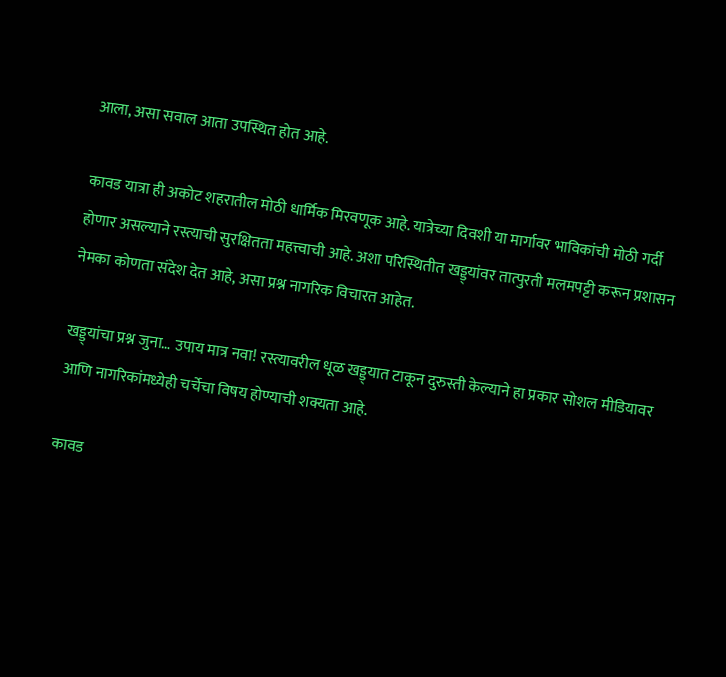आला, असा सवाल आता उपस्थित होत आहे.

कावड यात्रा ही अकोट शहरातील मोठी धार्मिक मिरवणूक आहे. यात्रेच्या दिवशी या मार्गावर भाविकांची मोठी गर्दी होणार असल्याने रस्त्याची सुरक्षितता महत्त्वाची आहे. अशा परिस्थितीत खड्ड्यांवर तात्पुरती मलमपट्टी करून प्रशासन नेमका कोणता संदेश देत आहे, असा प्रश्न नागरिक विचारत आहेत.

खड्ड्यांचा प्रश्न जुना… उपाय मात्र नवा! रस्त्यावरील धूळ खड्ड्यात टाकून दुरुस्ती केल्याने हा प्रकार सोशल मीडियावर आणि नागरिकांमध्येही चर्चेचा विषय होण्याची शक्यता आहे.

कावड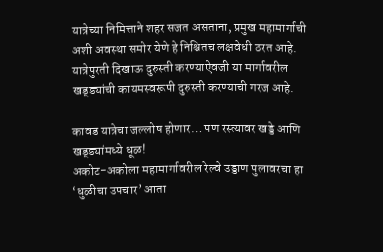यात्रेच्या निमित्ताने शहर सजत असताना, प्रमुख महामार्गाची अशी अवस्था समोर येणे हे निश्चितच लक्षवेधी ठरत आहे. यात्रेपुरती दिखाऊ दुरुस्ती करण्याऐवजी या मार्गावरील खड्ड्यांची कायमस्वरूपी दुरुस्ती करण्याची गरज आहे.

कावड यात्रेचा जल्लोष होणार… पण रस्त्यावर खड्डे आणि खड्ड्यांमध्ये धूळ!
अकोट-अकोला महामार्गावरील रेल्वे उड्डाण पुलावरचा हा ‘धुळीचा उपचार’ आता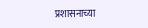प्रशासनाच्या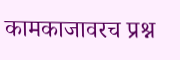कामकाजावरच प्रश्न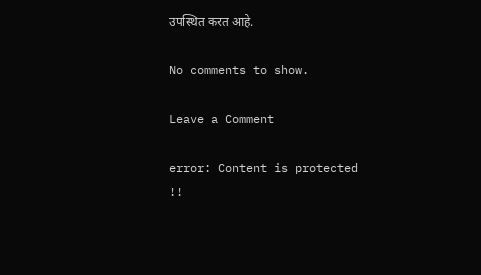उपस्थित करत आहे.

No comments to show.

Leave a Comment

error: Content is protected !!